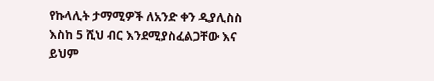የኩላሊት ታማሚዎች ለአንድ ቀን ዲያሊስስ እስከ 5 ሺህ ብር እንደሚያስፈልጋቸው እና ይህም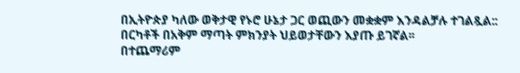በኢትዮጵያ ካለው ወቅታዊ የኑሮ ሁኔታ ጋር ወጪውን መቋቋም እንዳልቻሉ ተገልጿል:: በርካቶች በአቅም ማጣት ምክንያት ህይወታቸውን እያጡ ይገኛል፡፡
በተጨማሪም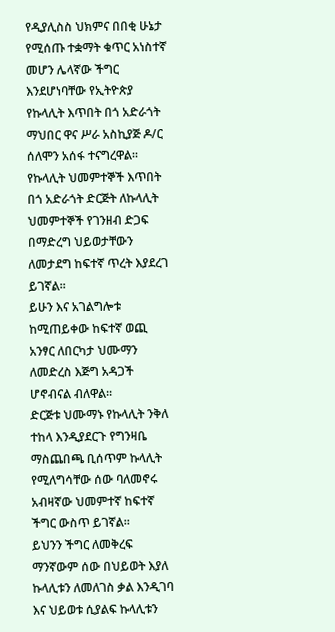የዲያሊስስ ህክምና በበቂ ሁኔታ የሚሰጡ ተቋማት ቁጥር አነስተኛ መሆን ሌላኛው ችግር እንደሆነባቸው የኢትዮጵያ የኩላሊት እጥበት በጎ አድራጎት ማህበር ዋና ሥራ አስኪያጅ ዶ/ር ሰለሞን አሰፋ ተናግረዋል።
የኩላሊት ህመምተኞች እጥበት በጎ አድራጎት ድርጅት ለኩላሊት ህመምተኞች የገንዘብ ድጋፍ በማድረግ ህይወታቸውን ለመታደግ ከፍተኛ ጥረት እያደረገ ይገኛል፡፡
ይሁን እና አገልግሎቱ ከሚጠይቀው ከፍተኛ ወጪ አንፃር ለበርካታ ህሙማን ለመድረስ እጅግ አዳጋች ሆኖብናል ብለዋል።
ድርጅቱ ህሙማኑ የኩላሊት ንቅለ ተከላ እንዲያደርጉ የግንዛቤ ማስጨበጫ ቢሰጥም ኩላሊት የሚለግሳቸው ሰው ባለመኖሩ አብዛኛው ህመምተኛ ከፍተኛ ችግር ውስጥ ይገኛል።
ይህንን ችግር ለመቅረፍ ማንኛውም ሰው በህይወት እያለ ኩላሊቱን ለመለገስ ቃል እንዲገባ እና ህይወቱ ሲያልፍ ኩላሊቱን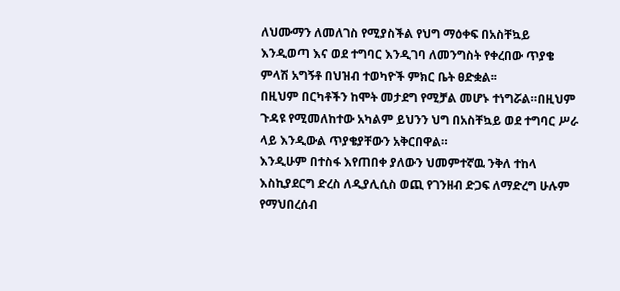ለህሙማን ለመለገስ የሚያስችል የህግ ማዕቀፍ በአስቸኳይ እንዲወጣ እና ወደ ተግባር እንዲገባ ለመንግስት የቀረበው ጥያቄ ምላሽ አግኝቶ በህዝብ ተወካዮች ምክር ቤት ፀድቋል፡፡
በዚህም በርካቶችን ከሞት መታደግ የሚቻል መሆኑ ተነግሯል።በዚህም ጉዳዩ የሚመለከተው አካልም ይህንን ህግ በአስቸኳይ ወደ ተግባር ሥራ ላይ እንዲውል ጥያቄያቸውን አቅርበዋል።
እንዲሁም በተስፋ እየጠበቀ ያለውን ህመምተኛዉ ንቅለ ተከላ እስኪያደርግ ድረስ ለዲያሊሲስ ወጪ የገንዘብ ድጋፍ ለማድረግ ሁሉም የማህበረሰብ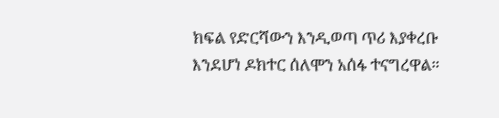ክፍል የድርሻውን እንዲወጣ ጥሪ እያቀረቡ እንደሆነ ዶክተር ሰለሞን አሰፋ ተናግረዋል።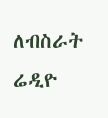ለብስራት ሬዲዮ